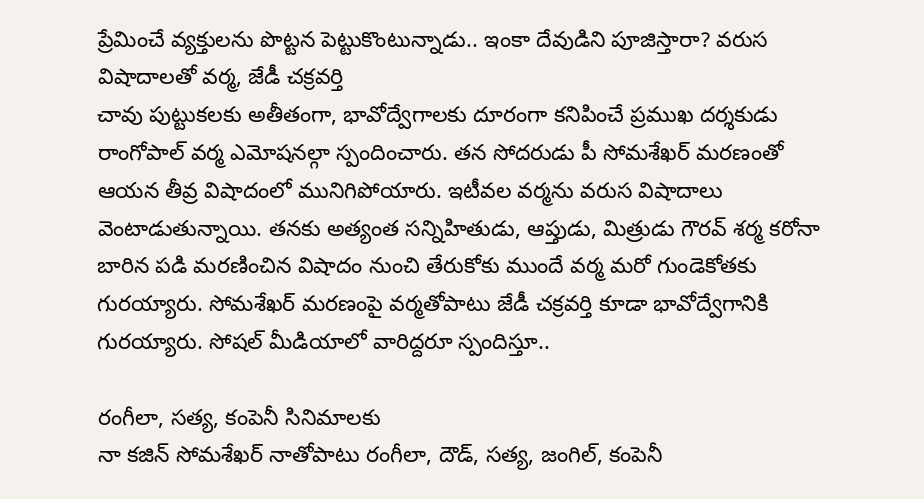ప్రేమించే వ్యక్తులను పొట్టన పెట్టుకొంటున్నాడు.. ఇంకా దేవుడిని పూజిస్తారా? వరుస విషాదాలతో వర్మ, జేడీ చక్రవర్తి
చావు పుట్టుకలకు అతీతంగా, భావోద్వేగాలకు దూరంగా కనిపించే ప్రముఖ దర్శకుడు రాంగోపాల్ వర్మ ఎమోషనల్గా స్పందించారు. తన సోదరుడు పీ సోమశేఖర్ మరణంతో ఆయన తీవ్ర విషాదంలో మునిగిపోయారు. ఇటీవల వర్మను వరుస విషాదాలు వెంటాడుతున్నాయి. తనకు అత్యంత సన్నిహితుడు, ఆప్తుడు, మిత్రుడు గౌరవ్ శర్మ కరోనా బారిన పడి మరణించిన విషాదం నుంచి తేరుకోకు ముందే వర్మ మరో గుండెకోతకు గురయ్యారు. సోమశేఖర్ మరణంపై వర్మతోపాటు జేడీ చక్రవర్తి కూడా భావోద్వేగానికి గురయ్యారు. సోషల్ మీడియాలో వారిద్దరూ స్పందిస్తూ..

రంగీలా, సత్య, కంపెనీ సినిమాలకు
నా కజిన్ సోమశేఖర్ నాతోపాటు రంగీలా, దౌడ్, సత్య, జంగిల్, కంపెనీ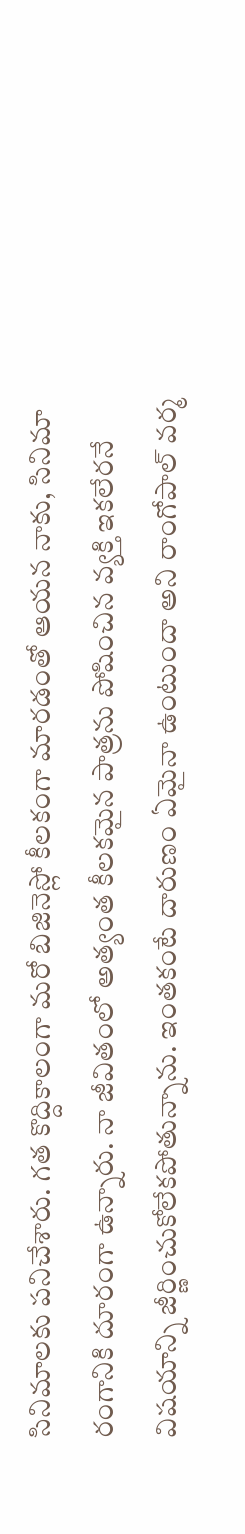సినిమాలకు పనిచేశారు. గత కొద్దికాలంగా మరో బిజినెస్లో కీలకంగా మారడంతో ఆయన నాకు, సినిమా రంగానికి దూరంగా ఉన్నారు. నా జీవితంలో అత్యంత కీలకమైన పాత్రను పోషించిన వ్యక్తి ఇకలేరనే విషయాన్ని జీర్ణించుకోలేకపోతున్నాను. ఇంతకంటే దారుణం ఏమైనా ఉంటుందా అని రాంగోపాల్ వర్మ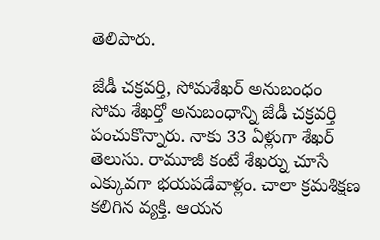తెలిపారు.

జేడీ చక్రవర్తి, సోమశేఖర్ అనుబంధం
సోమ శేఖర్తో అనుబంధాన్ని జేడీ చక్రవర్తి పంచుకొన్నారు. నాకు 33 ఏళ్లుగా శేఖర్ తెలుసు. రామూజీ కంటే శేఖర్ను చూసే ఎక్కువగా భయపడేవాళ్లం. చాలా క్రమశిక్షణ కలిగిన వ్యక్తి. ఆయన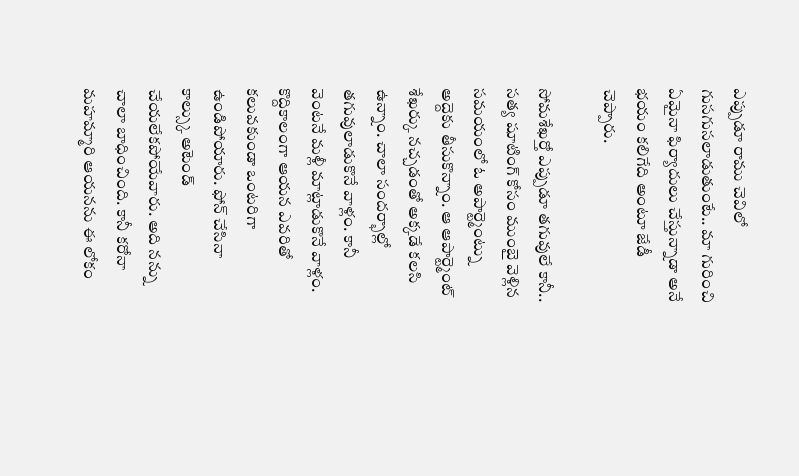ఎప్పుడూ రాము చెవిలో గుసగుసలాడుతుంటే.. మా గురించి ఏమైనా ఫిర్యాదులు చేస్తున్నాడా అనే భయం కలిగేది అంటూ జేడీ చెప్పారు.

సోమశేఖర్తో ఎప్పుడూ తగువులే కానీ..
సత్య షూటింగ్ కోసం ముంబై వెళ్లిన సమయంలో ఓ అపార్ట్మెంట్ను అద్దెకు తీసుకొన్నాం. ఆ ఆపార్ట్మెంట్ శేఖర్కు నచ్చడంతో అక్కడే కలసి ఉన్నాం. చాలా సందర్భాల్లో తగువులాడుకొనే వాళ్లం. కానీ వెంటనే మళ్లీ మాట్లాడుకొనే వాళ్లం. కొద్దికాలంగా ఆయన ఎవరితో కలువకుండా ఒంటరిగా ఉండిపోయారు. ఫోన్ చేసినా కాల్స్కు అటెండ్ చేయలేకపోయేవారు. అది నన్ను చాలా బాధించింది. కానీ కరోనా మహమ్మారి ఆయనను ఈ లోకం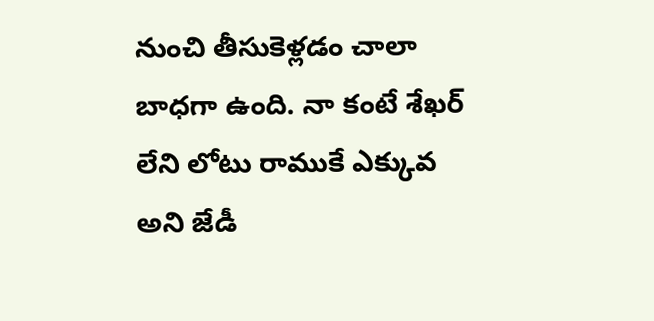నుంచి తీసుకెళ్లడం చాలా బాధగా ఉంది. నా కంటే శేఖర్ లేని లోటు రాముకే ఎక్కువ అని జేడీ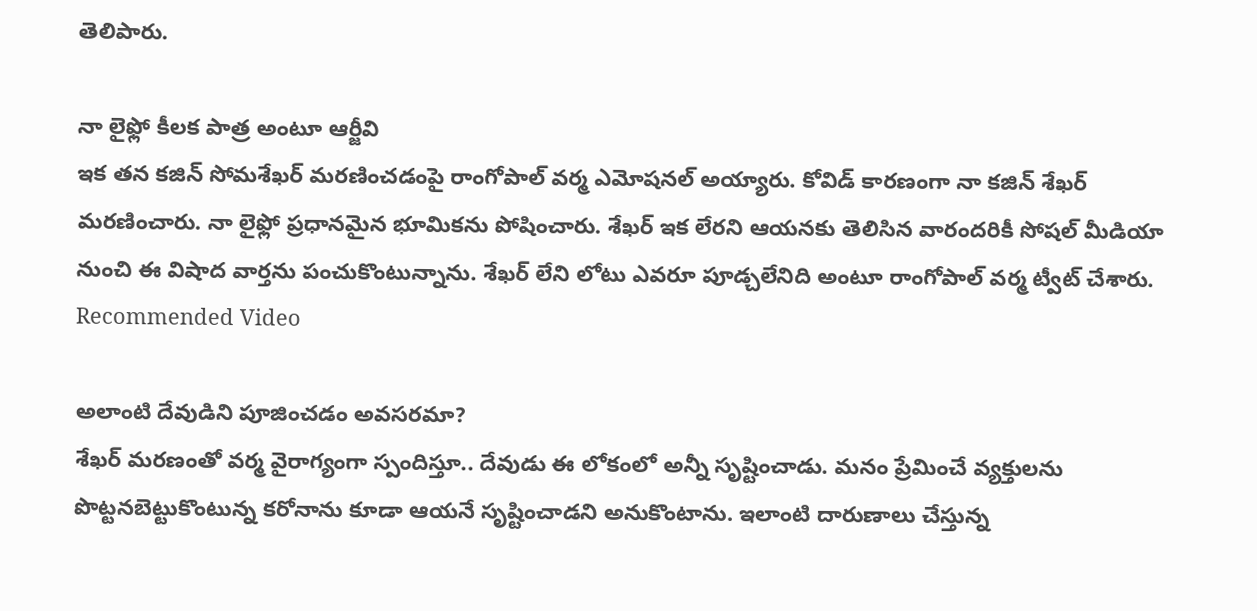తెలిపారు.

నా లైఫ్లో కీలక పాత్ర అంటూ ఆర్జీవి
ఇక తన కజిన్ సోమశేఖర్ మరణించడంపై రాంగోపాల్ వర్మ ఎమోషనల్ అయ్యారు. కోవిడ్ కారణంగా నా కజిన్ శేఖర్ మరణించారు. నా లైఫ్లో ప్రధానమైన భూమికను పోషించారు. శేఖర్ ఇక లేరని ఆయనకు తెలిసిన వారందరికీ సోషల్ మీడియా నుంచి ఈ విషాద వార్తను పంచుకొంటున్నాను. శేఖర్ లేని లోటు ఎవరూ పూడ్చలేనిది అంటూ రాంగోపాల్ వర్మ ట్వీట్ చేశారు.
Recommended Video

అలాంటి దేవుడిని పూజించడం అవసరమా?
శేఖర్ మరణంతో వర్మ వైరాగ్యంగా స్పందిస్తూ.. దేవుడు ఈ లోకంలో అన్నీ సృష్టించాడు. మనం ప్రేమించే వ్యక్తులను పొట్టనబెట్టుకొంటున్న కరోనాను కూడా ఆయనే సృష్టించాడని అనుకొంటాను. ఇలాంటి దారుణాలు చేస్తున్న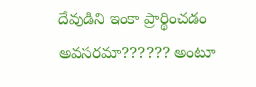దేవుడిని ఇంకా ప్రార్థించడం అవసరమా?????? అంటూ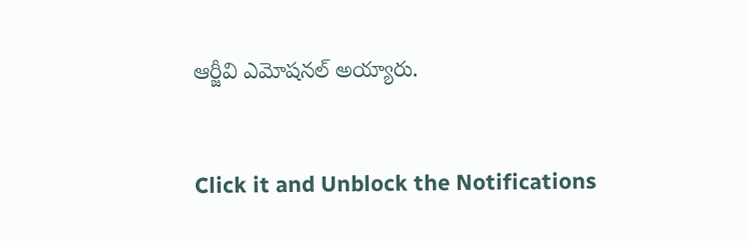ఆర్జీవి ఎమోషనల్ అయ్యారు.


Click it and Unblock the Notifications